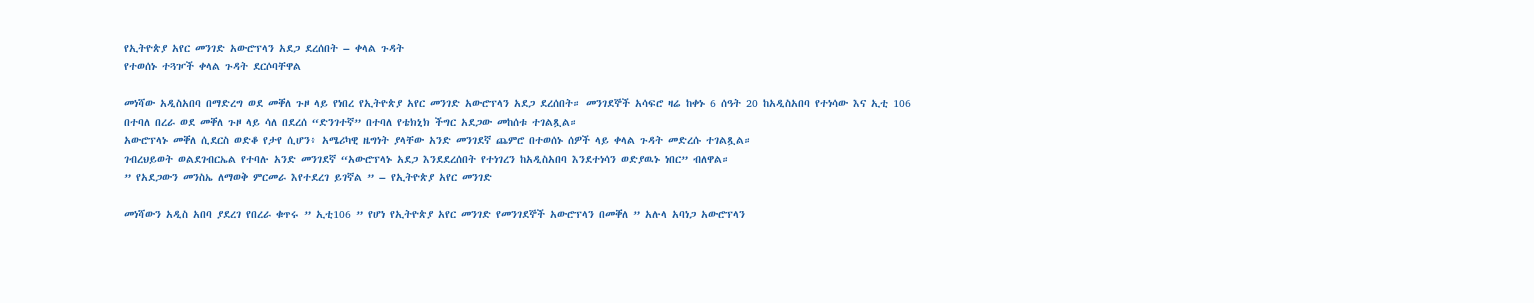የኢትዮጵያ አየር መንገድ አውሮፕላን አደጋ ደረሰበት – ቀላል ጉዳት
የተወሰኑ ተጓዦች ቀላል ጉዳት ደርሶባቸዋል

መነሻው አዲስአበባ በማድረግ ወደ መቐለ ጉዞ ላይ የነበረ የኢትዮጵያ አየር መንገድ አውሮፕላን አደጋ ደረሰበት። መንገደኞች አሳፍሮ ዛሬ ከቀኑ 6 ሰዓት 20 ከአዲስአበባ የተነሳው እና ኢቲ 106 በተባለ በረራ ወደ መቐለ ጉዞ ላይ ሳለ በደረሰ “ድንገተኛ” በተባለ የቴክኒክ ችግር አደጋው መከሰቱ ተገልጿል።
አውሮፕላኑ መቐለ ሲደርስ ወድቆ የታየ ሲሆን፥ አሜሪካዊ ዜግነት ያላቸው አንድ መንገደኛ ጨምሮ በተወሰኑ ሰዎች ላይ ቀላል ጉዳት መድረሱ ተገልጿል።
ገብረህይወት ወልደገብርኤል የተባሉ አንድ መንገደኛ “አውሮፕላኑ አደጋ እንደደረሰበት የተነገረን ከአዲስአበባ እንደተነሳን ወድያዉኑ ነበር” ብለዋል።
” የአደጋውን መንስኤ ለማወቅ ምርመራ እየተደረገ ይገኛል ” – የኢትዮጵያ አየር መንገድ

መነሻውን አዲስ አበባ ያደረገ የበረራ ቁጥሩ ” ኢቲ106 ” የሆነ የኢትዮጵያ አየር መንገድ የመንገደኞች አውሮፕላን በመቐለ ” አሉላ አባነጋ አውሮፕላን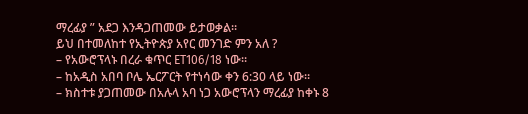ማረፊያ ” አደጋ እንዳጋጠመው ይታወቃል።
ይህ በተመለከተ የኢትዮጵያ አየር መንገድ ምን አለ ?
– የአውሮፕላኑ በረራ ቁጥር ET106/18 ነው።
– ከአዲስ አበባ ቦሌ ኤርፖርት የተነሳው ቀን 6:30 ላይ ነው።
– ክስተቱ ያጋጠመው በአሉላ አባ ነጋ አውሮፕላን ማረፊያ ከቀኑ 8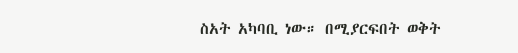ስአት አካባቢ ነው። በሚያርፍበት ወቅት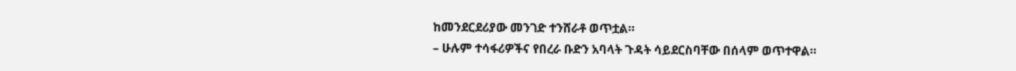ከመንደርደሪያው መንገድ ተንሸራቶ ወጥቷል።
– ሁሉም ተሳፋሪዎችና የበረራ ቡድን አባላት ጉዳት ሳይደርስባቸው በሰላም ወጥተዋል።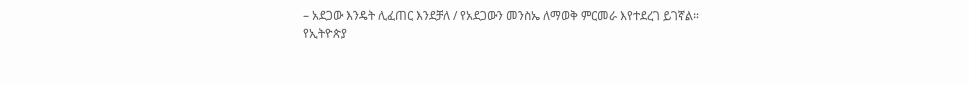– አደጋው እንዴት ሊፈጠር እንደቻለ / የአደጋውን መንስኤ ለማወቅ ምርመራ እየተደረገ ይገኛል።
የኢትዮጵያ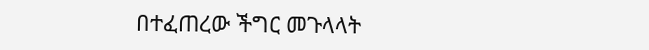በተፈጠረው ችግር መጉላላት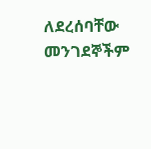ለደረሰባቸው መንገደኞችም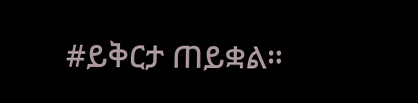#ይቅርታ ጠይቋል።